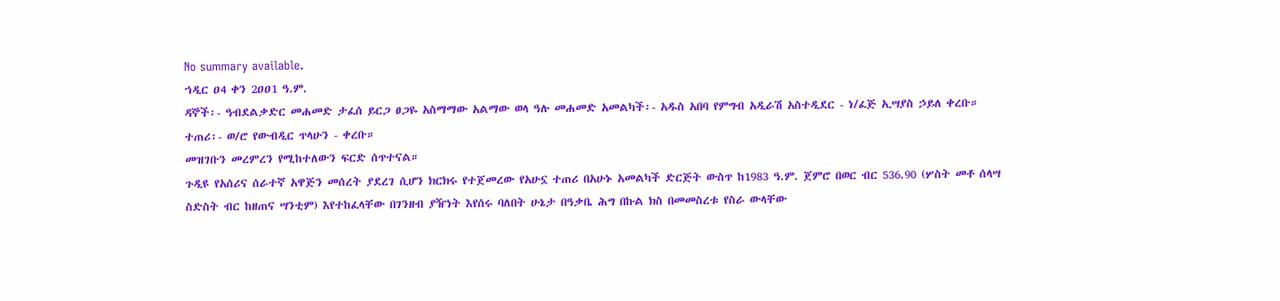No summary available.
ኀዲር ዐ4 ቀን 2ዐዐ1 ዓ.ም.
ዳኞች፡- ዓብደልቃድር መሐመድ ታፈሰ ይርጋ ፀጋዬ አስማማው አልማው ወላ ዓሉ መሐመድ አመልካች፡- አዱስ አበባ የምግብ አዲራሽ አስተዲደር - ነ/ፈጅ ኢሣያስ ኃይለ ቀረቡ።
ተጠሪ፡- ወ/ሮ የውብዲር ጥላሁን - ቀረቡ።
መዝገቡን መረምረን የሚከተለውን ፍርድ ሰጥተናል።
ጉዲዩ የአሰሪና ሰራተኛ አዋጅን መሰረት ያደረገ ሲሆን ክርክሩ የተጀመረው የአሁኗ ተጠሪ በአሁኑ አመልካች ድርጅት ውስጥ ከ1983 ዓ.ም. ጀምሮ በወር ብር 536.90 (ሦስት መቶ ሰላሣ ስድስት ብር ከዘጠና ሣንቲም) እየተከፈላቸው በገንዘብ ያዥነት እየሰሩ ባለበት ሁኔታ በዓቃቤ ሕግ በኩል ክስ በመመስረቱ የስራ ውላቸው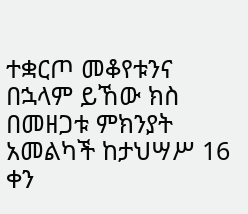ተቋርጦ መቆየቱንና በኋላም ይኸው ክስ በመዘጋቱ ምክንያት አመልካች ከታህሣሥ 16 ቀን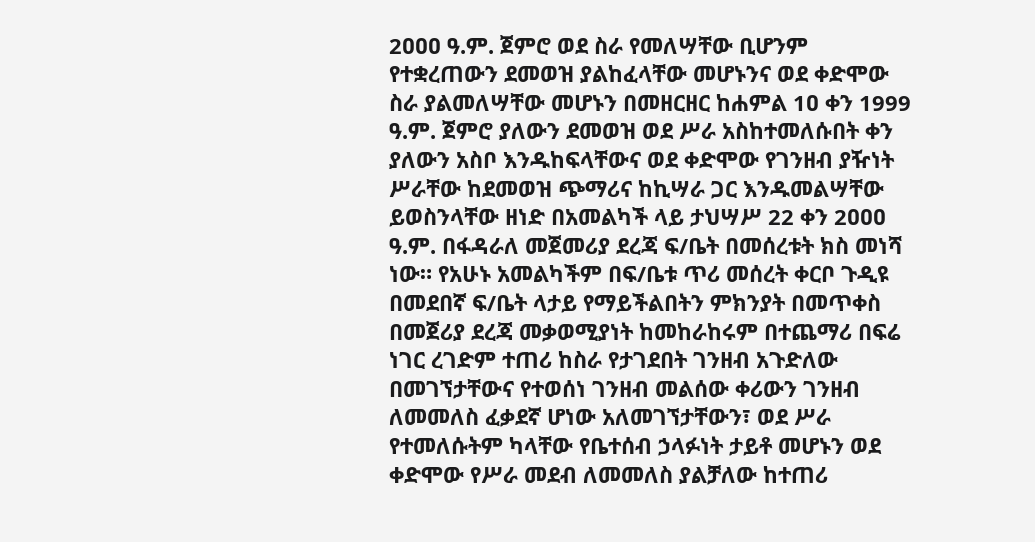2ዐዐዐ ዓ.ም. ጀምሮ ወደ ስራ የመለሣቸው ቢሆንም የተቋረጠውን ደመወዝ ያልከፈላቸው መሆኑንና ወደ ቀድሞው ስራ ያልመለሣቸው መሆኑን በመዘርዘር ከሐምል 1ዐ ቀን 1999 ዓ.ም. ጀምሮ ያለውን ደመወዝ ወደ ሥራ አስከተመለሱበት ቀን ያለውን አስቦ እንዱከፍላቸውና ወደ ቀድሞው የገንዘብ ያዥነት ሥራቸው ከደመወዝ ጭማሪና ከኪሣራ ጋር እንዱመልሣቸው ይወስንላቸው ዘነድ በአመልካች ላይ ታህሣሥ 22 ቀን 2ዐዐዐ ዓ.ም. በፋዳራለ መጀመሪያ ደረጃ ፍ/ቤት በመሰረቱት ክስ መነሻ ነው። የአሁኑ አመልካችም በፍ/ቤቱ ጥሪ መሰረት ቀርቦ ጉዲዩ በመደበኛ ፍ/ቤት ላታይ የማይችልበትን ምክንያት በመጥቀስ በመጀሪያ ደረጃ መቃወሚያነት ከመከራከሩም በተጨማሪ በፍሬ ነገር ረገድም ተጠሪ ከስራ የታገደበት ገንዘብ አጉድለው በመገኘታቸውና የተወሰነ ገንዘብ መልሰው ቀሪውን ገንዘብ ለመመለስ ፈቃደኛ ሆነው አለመገኘታቸውን፣ ወደ ሥራ የተመለሱትም ካላቸው የቤተሰብ ኃላፉነት ታይቶ መሆኑን ወደ ቀድሞው የሥራ መደብ ለመመለስ ያልቻለው ከተጠሪ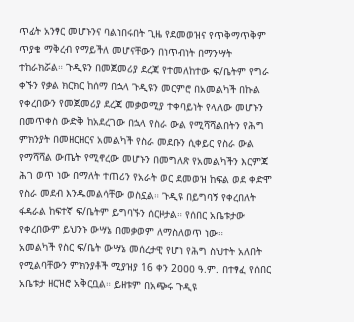ጥፊት አንፃር መሆኑንና ባልነበሩበት ጊዜ የደመወዝና የጥቅማጥቅም ጥያቄ ማቅረብ የማይችለ መሆናቸውን በነጥብነት በማንሣት ተከራክሯል። ጉዲዩን በመጀመሪያ ደረጃ የተመለከተው ፍ/ቤትም የግራ ቀኙን የቃል ክርክር ከሰማ በኋላ ጉዲዩን መርምሮ በአመልካች በኩል የቀረበውን የመጀመሪያ ደረጃ መቃወሚያ ተቀባይነት የላለው መሆኑን በመጥቀስ ውድቅ ከአደረገው በኋላ የስራ ውል የሚሻሻልበትን የሕግ ምክንያት በመዘርዘርና አመልካች የስራ መደቡን ሲቀይር የስራ ውል የማሻሻል ውጤት የሚኖረው መሆኑን በመግለጽ የአመልካችን እርምጃ ሕገ ወጥ ነው በማለት ተጠሪን የአራት ወር ደመወዝ ከፍል ወደ ቀድሞ የስራ መደብ እንዱመልሳቸው ወስኗል። ጉዲዩ በይግባኝ የቀረበለት ፋዳራል ከፍተኛ ፍ/ቤትም ይግባኙን ሰርዞታል። የሰበር አቤቱታው የቀረበውም ይህንኑ ውሣኔ በመቃወም ለማስለወጥ ነው።
አመልካች የስር ፍ/ቤት ውሣኔ መሰረታዊ የሆነ የሕግ ስህተት አለበት የሚልባቸውን ምክንያቶች ሚያዝያ 16 ቀን 2ዐዐዐ ዓ.ም. በተፃፈ የሰበር አቤቱታ ዘርዝሮ አቅርቧል። ይዘቱም በአጭሩ ጉዲዩ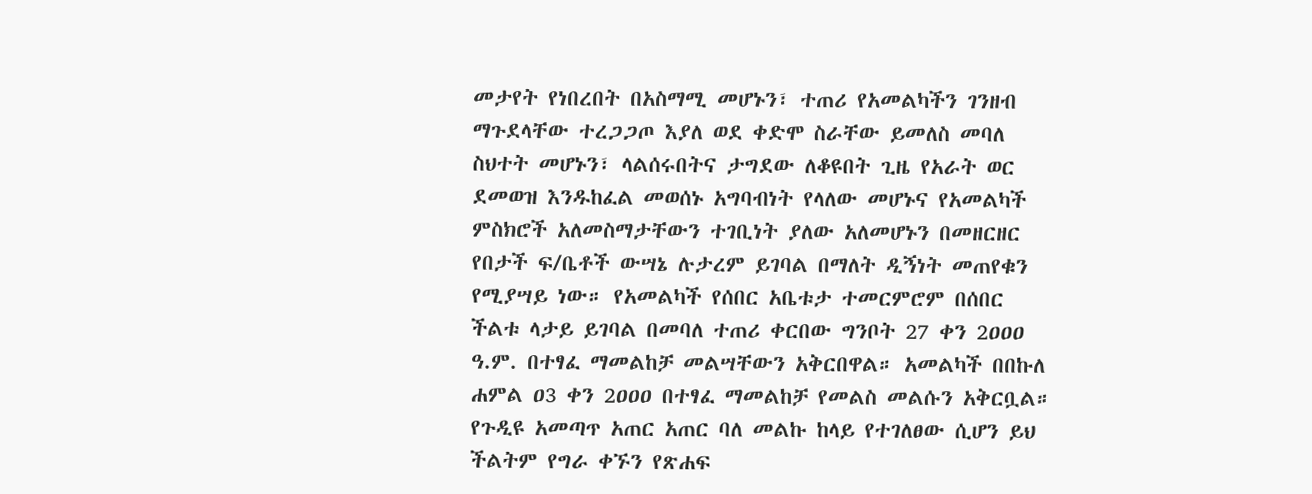መታየት የነበረበት በአስማሚ መሆኑን፣ ተጠሪ የአመልካችን ገንዘብ ማጉደላቸው ተረጋጋጦ እያለ ወደ ቀድሞ ስራቸው ይመለስ መባለ ስህተት መሆኑን፣ ላልሰሩበትና ታግደው ለቆዩበት ጊዜ የአራት ወር ደመወዝ እንዱከፈል መወሰኑ አግባብነት የላለው መሆኑና የአመልካች ምስክሮች አለመስማታቸውን ተገቢነት ያለው አለመሆኑን በመዘርዘር የበታች ፍ/ቤቶች ውሣኔ ሉታረም ይገባል በማለት ዲኝነት መጠየቁን የሚያሣይ ነው። የአመልካች የሰበር አቤቱታ ተመርምሮም በሰበር ችልቱ ላታይ ይገባል በመባለ ተጠሪ ቀርበው ግንቦት 27 ቀን 2ዐዐዐ ዓ.ም. በተፃፈ ማመልከቻ መልሣቸውን አቅርበዋል። አመልካች በበኩለ ሐምል ዐ3 ቀን 2ዐዐዐ በተፃፈ ማመልከቻ የመልስ መልሱን አቅርቧል።
የጉዲዩ አመጣጥ አጠር አጠር ባለ መልኩ ከላይ የተገለፀው ሲሆን ይህ ችልትም የግራ ቀኙን የጽሐፍ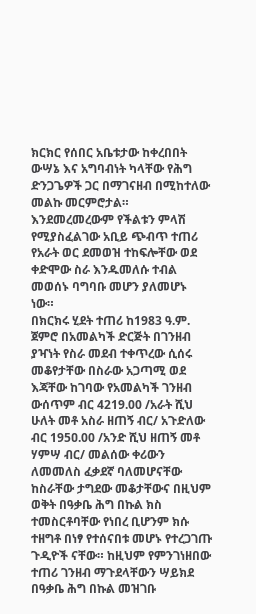ክርክር የሰበር አቤቱታው ከቀረበበት ውሣኔ እና አግባብነት ካላቸው የሕግ ድንጋጌዎች ጋር በማገናዘብ በሚከተለው መልኩ መርምሮታል። እንደመረመረውም የችልቱን ምላሽ የሚያስፈልገው አቢይ ጭብጥ ተጠሪ የአራት ወር ደመወዝ ተከፍሎቸው ወደ ቀድሞው ስራ እንዱመለሱ ተብል መወሰኑ ባግባቡ መሆን ያለመሆኑ ነው።
በክርክሩ ሂደት ተጠሪ ከ1983 ዓ.ም. ጀምሮ በአመልካች ድርጅት በገንዘብ ያዣነት የስራ መደብ ተቀጥረው ሲሰሩ መቆየታቸው በስራው አጋጣሚ ወደ እጃቸው ከገባው የአመልካች ገንዘብ ውሰጥም ብር 4219.00 /አራት ሺህ ሁለት መቶ አስራ ዘጠኝ ብር/ አጉድለው ብር 195ዐ.00 /አንድ ሺህ ዘጠኝ መቶ ሃምሣ ብር/ መልሰው ቀሪውን ለመመለስ ፈቃደኛ ባለመሆናቸው ከስራቸው ታግደው መቆታቸውና በዚህም ወቅት በዓቃቤ ሕግ በኩል ክስ ተመስርቶባቸው የነበረ ቢሆንም ክሱ ተዘግቶ በነፃ የተሰናበቱ መሆኑ የተረጋገጡ ጉዲዮች ናቸው። ከዚህም የምንገነዘበው ተጠሪ ገንዘብ ማጉደላቸውን ሣይክደ በዓቃቤ ሕግ በኩል መዝገቡ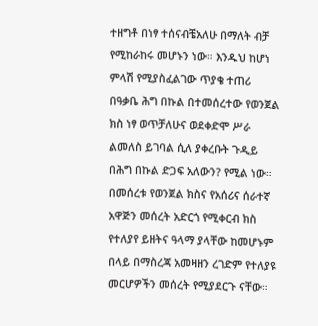ተዘግቶ በነፃ ተሰናብቼአለሁ በማለት ብቻ የሚከራከሩ መሆኑን ነው። እንዱህ ከሆነ ምላሽ የሚያስፈልገው ጥያቄ ተጠሪ በዓቃቤ ሕግ በኩል በተመሰረተው የወንጀል ክስ ነፃ ወጥቻለሁና ወደቀድሞ ሥራ ልመለስ ይገባል ሲለ ያቀረቡት ጉዲይ በሕግ በኩል ድጋፍ አለውን? የሚል ነው።
በመሰረቱ የወንጀል ክስና የአሰሪና ሰራተኛ አዋጅን መሰረት አድርጎ የሚቀርብ ክስ የተለያየ ይዘትና ዓላማ ያላቸው ከመሆኑም በላይ በማስረጃ አመዛዘን ረገድም የተለያዩ መርሆዎችን መሰረት የሚያደርጉ ናቸው።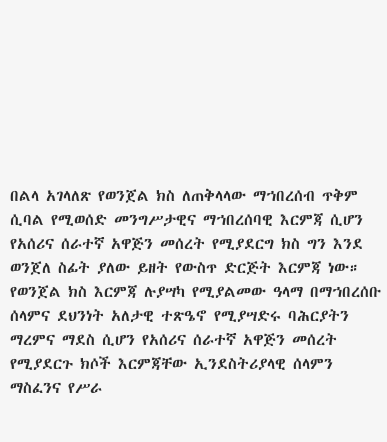በልላ አገላለጽ የወንጀል ክስ ለጠቅላላው ማኀበረሰብ ጥቅም ሲባል የሚወሰድ መንግሥታዊና ማኀበረሰባዊ እርምጃ ሲሆን የአሰሪና ሰራተኛ አዋጅን መሰረት የሚያደርግ ክስ ግን እንደ ወንጀለ ስፊት ያለው ይዘት የውስጥ ድርጅት እርምጃ ነው።
የወንጀል ክስ እርምጃ ሉያሣካ የሚያልመው ዓላማ በማኀበረሰቡ ሰላምና ደህንነት አለታዊ ተጽዔኖ የሚያሣድሩ ባሕርያትን ማረምና ማደስ ሲሆን የአሰሪና ሰራተኛ አዋጅን መሰረት የሚያደርጉ ክሶች እርምጃቸው ኢንደስትሪያላዊ ሰላምን ማስፈንና የሥራ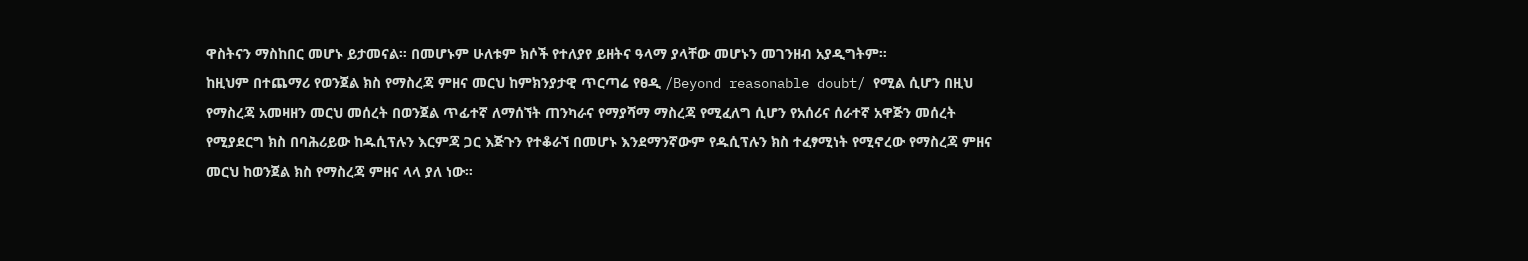ዋስትናን ማስከበር መሆኑ ይታመናል። በመሆኑም ሁለቱም ክሶች የተለያየ ይዘትና ዓላማ ያላቸው መሆኑን መገንዘብ አያዲግትም።
ከዚህም በተጨማሪ የወንጀል ክስ የማስረጃ ምዘና መርህ ከምክንያታዊ ጥርጣሬ የፀዲ /Beyond reasonable doubt/ የሚል ሲሆን በዚህ የማስረጃ አመዛዘን መርህ መሰረት በወንጀል ጥፊተኛ ለማሰኘት ጠንካራና የማያሻማ ማስረጃ የሚፈለግ ሲሆን የአሰሪና ሰራተኛ አዋጅን መሰረት የሚያደርግ ክስ በባሕሪይው ከዱሲፕሉን እርምጃ ጋር እጅጉን የተቆራኘ በመሆኑ እንደማንኛውም የዱሲፕሉን ክስ ተፈፃሚነት የሚኖረው የማስረጃ ምዘና መርህ ከወንጀል ክስ የማስረጃ ምዘና ላላ ያለ ነው።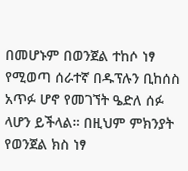በመሆኑም በወንጀል ተከሶ ነፃ የሚወጣ ሰራተኛ በዱፕሉን ቢከሰስ አጥፉ ሆኖ የመገኘት ዔድለ ሰፉ ላሆን ይችላል። በዚህም ምክንያት የወንጀል ክስ ነፃ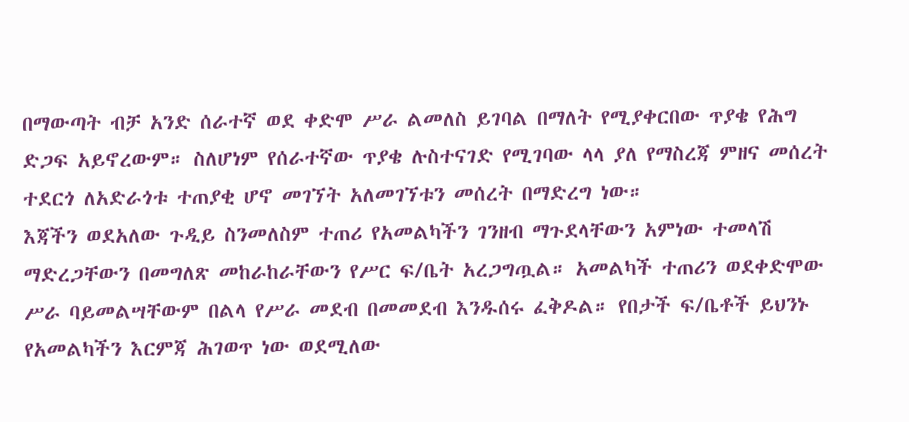በማውጣት ብቻ አንድ ሰራተኛ ወደ ቀድሞ ሥራ ልመለስ ይገባል በማለት የሚያቀርበው ጥያቄ የሕግ ድጋፍ አይኖረውም። ስለሆነም የሰራተኛው ጥያቄ ሉስተናገድ የሚገባው ላላ ያለ የማስረጃ ምዘና መሰረት ተደርጎ ለአድራጎቱ ተጠያቂ ሆኖ መገኘት አለመገኘቱን መሰረት በማድረግ ነው።
እጃችን ወደአለው ጉዲይ ስንመለስም ተጠሪ የአመልካችን ገንዘብ ማጉደላቸውን አምነው ተመላሽ ማድረጋቸውን በመግለጽ መከራከራቸውን የሥር ፍ/ቤት አረጋግጧል። አመልካች ተጠሪን ወደቀድሞው ሥራ ባይመልሣቸውም በልላ የሥራ መደብ በመመደብ እንዱሰሩ ፈቅዶል። የበታች ፍ/ቤቶች ይህንኑ የአመልካችን እርምጃ ሕገወጥ ነው ወደሚለው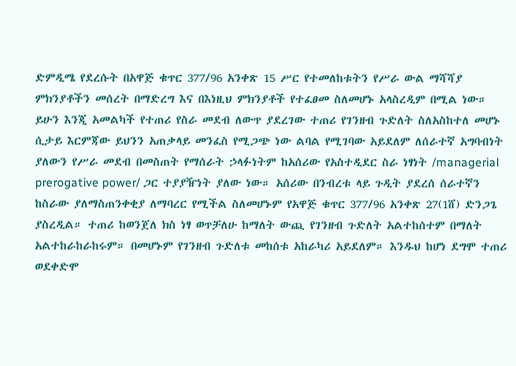ድምዲሜ የደረሱት በአዋጅ ቁጥር 377/96 አንቀጽ 15 ሥር የተመለከቱትን የሥራ ውል ማሻሻያ ምክንያቶችን መሰረት በማድረግ እና በእነዚህ ምክንያቶች የተፈፀመ ስለመሆኑ አላስረዲም በሚል ነው። ይሁን እንጂ አመልካች የተጠሪ የስራ መደብ ለውጥ ያደረገው ተጠሪ የገንዘብ ጉድለት ስለአስከተለ መሆኑ ሲታይ እርምጃው ይህንን አጠቃላይ መንፈስ የሚጋጭ ነው ልባል የሚገባው አይደለም ለሰራተኛ አግባብነት ያለውን የሥራ መደብ በመስጠት የማሰራት ኃላፉነትም ከአሰሪው የአስተዲደር ስራ ነፃነት /managerial prerogative power/ ጋር ተያያዥነት ያለው ነው። አሰሪው በንብረቱ ላይ ጉዲት ያደረሰ ሰራተኛን ከስራው ያለማስጠንቀቂያ ለማባረር የሚችል ስለመሆኑም የአዋጅ ቁጥር 377/96 አንቀጽ 27(1ሸ) ድንጋጌ ያስረዲል። ተጠሪ ከወንጀለ ክስ ነፃ ወጥቻለሁ ከማለት ውጪ የገንዘብ ጉድለት አልተከሰተም በማለት አልተከራከራከሩም። በመሆኑም የገንዘብ ጉድለቱ መከሰቱ አከራካሪ አይደለም። እንዱህ ከሆነ ደግሞ ተጠሪ ወደቀድሞ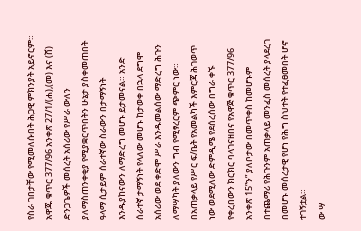የስራ ገበታቸው የሚመለሱበት ሕጋዊ ምክንያት አይኖርም። አዋጁ ቁጥር 377/96 አንቀጽ 27/1/(ሐ),(መ) እና (ሸ) ድንጋጌዎች መሰረት አሰሪው የሥራ ውለን ያለማስጠንቀቂያ የሚያቋርጥበትን ሁኔታ ያስቀመጠበት ዓላማ ሲታይም ሰራተኛው ስራውን በታማኝነት እንዱያከናውን ለማድረግ መሆኑ ይታመናል። አንድ ሰራተኛ ታማኝነት የላለው መሆኑ ከታወቀ በኋላ ደግሞ አሰሪው ወደ ቀድሞ ሥራ እንዱመልሰው ማድረግ ሕጉን ለማሣካት ያለውን ግብ የሚፃረርም ጭምር ነው።
በአጠቃላይ የሥር ፍ/ቤት የአመልካች እምርጃ ሕገወጥ ነው ወደሚለው ድምዲሜ የደሰረሰው በግራ ቀኙ የቀረበውን ክርክር ባላገናዘበና የአዋጅ ቁጥር 377/96 አንቀጽ 15”ን” ያለቦታው በመጥቀስ ከመሆኑም በተጨማሪ የሕጉንም አጠቃላይ መንፈስ መሰረት ያላደረገ በመሆኑ መሰረታዊ የሆነ የሕግ ስህተት የተፈፀመበት ሆኖ ተገኝቷል።
ው ሣ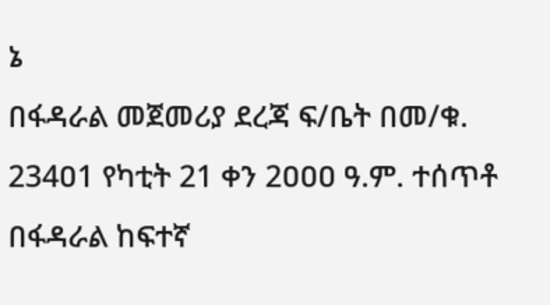ኔ
በፋዳራል መጀመሪያ ደረጃ ፍ/ቤት በመ/ቁ. 234ዐ1 የካቲት 21 ቀን 2ዐዐዐ ዓ.ም. ተሰጥቶ በፋዳራል ከፍተኛ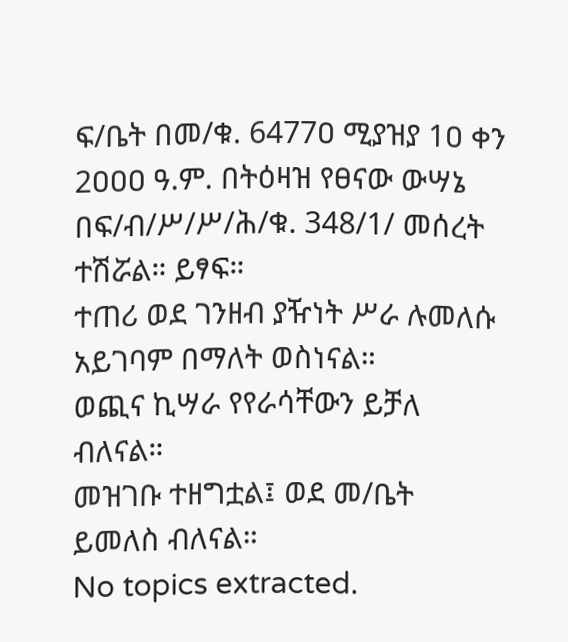ፍ/ቤት በመ/ቁ. 6477ዐ ሚያዝያ 1ዐ ቀን 2ዐዐዐ ዓ.ም. በትዕዛዝ የፀናው ውሣኔ በፍ/ብ/ሥ/ሥ/ሕ/ቁ. 348/1/ መሰረት ተሽሯል። ይፃፍ።
ተጠሪ ወደ ገንዘብ ያዥነት ሥራ ሉመለሱ አይገባም በማለት ወስነናል።
ወጪና ኪሣራ የየራሳቸውን ይቻለ ብለናል።
መዝገቡ ተዘግቷል፤ ወደ መ/ቤት ይመለስ ብለናል።
No topics extracted.